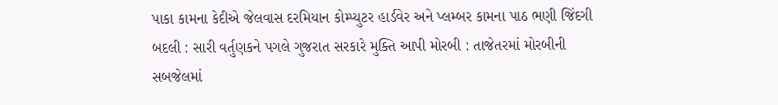પાકા કામના કેદીએ જેલવાસ દરમિયાન કોમ્પ્યુટર હાર્ડવેર અને પ્લમ્બર કામના પાઠ ભણી જિંદગી બદલી : સારી વર્તુણકને પગલે ગુજરાત સરકારે મુક્તિ આપી મોરબી : તાજેતરમાં મોરબીની સબજેલમાં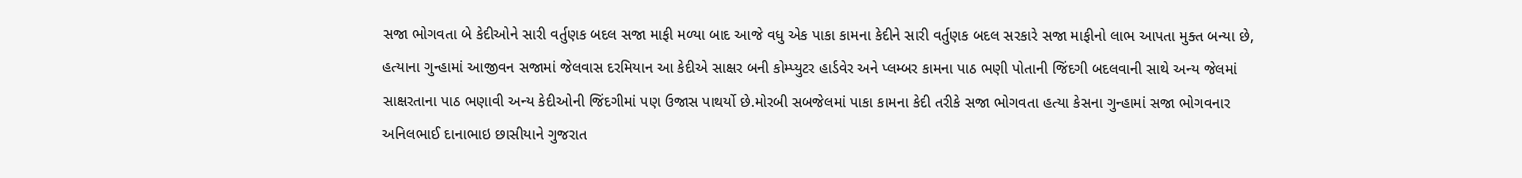સજા ભોગવતા બે કેદીઓને સારી વર્તુણક બદલ સજા માફી મળ્યા બાદ આજે વધુ એક પાકા કામના કેદીને સારી વર્તુણક બદલ સરકારે સજા માફીનો લાભ આપતા મુક્ત બન્યા છે, હત્યાના ગુન્હામાં આજીવન સજામાં જેલવાસ દરમિયાન આ કેદીએ સાક્ષર બની કોમ્પ્યુટર હાર્ડવેર અને પ્લમ્બર કામના પાઠ ભણી પોતાની જિંદગી બદલવાની સાથે અન્ય જેલમાં સાક્ષરતાના પાઠ ભણાવી અન્ય કેદીઓની જિંદગીમાં પણ ઉજાસ પાથર્યો છે.મોરબી સબજેલમાં પાકા કામના કેદી તરીકે સજા ભોગવતા હત્યા કેસના ગુન્હામાં સજા ભોગવનાર અનિલભાઈ દાનાભાઇ છાસીયાને ગુજરાત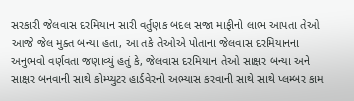સરકારી જેલવાસ દરમિયાન સારી વર્તુણક બદલ સજા માફીનો લાભ આપતા તેઓ આજે જેલ મુક્ત બન્યા હતા, આ તકે તેઓએ પોતાના જેલવાસ દરમિયાનના અનુભવો વર્ણવતા જણાવ્યું હતું કે, જેલવાસ દરમિયાન તેઓ સાક્ષર બન્યા અને સાક્ષર બનવાની સાથે કોમ્પ્યુટર હાર્ડવેરનો અભ્યાસ કરવાની સાથે સાથે પ્લમ્બર કામ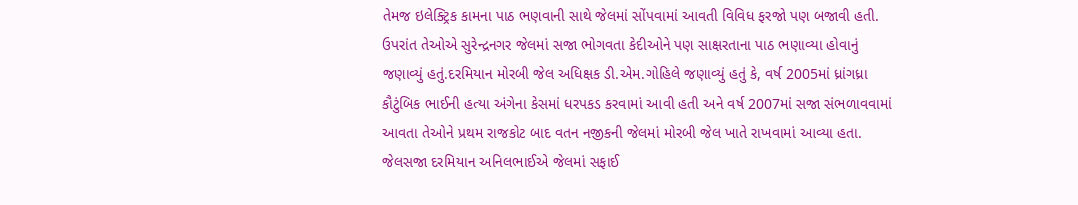તેમજ ઇલેક્ટ્રિક કામના પાઠ ભણવાની સાથે જેલમાં સોંપવામાં આવતી વિવિધ ફરજો પણ બજાવી હતી. ઉપરાંત તેઓએ સુરેન્દ્રનગર જેલમાં સજા ભોગવતા કેદીઓને પણ સાક્ષરતાના પાઠ ભણાવ્યા હોવાનું જણાવ્યું હતું.દરમિયાન મોરબી જેલ અધિક્ષક ડી.એમ.ગોહિલે જણાવ્યું હતું કે, વર્ષ 2005માં ધ્રાંગધ્રા કૌટુંબિક ભાઈની હત્યા અંગેના કેસમાં ધરપકડ કરવામાં આવી હતી અને વર્ષ 2007માં સજા સંભળાવવામાં આવતા તેઓને પ્રથમ રાજકોટ બાદ વતન નજીકની જેલમાં મોરબી જેલ ખાતે રાખવામાં આવ્યા હતા. જેલસજા દરમિયાન અનિલભાઈએ જેલમાં સફાઈ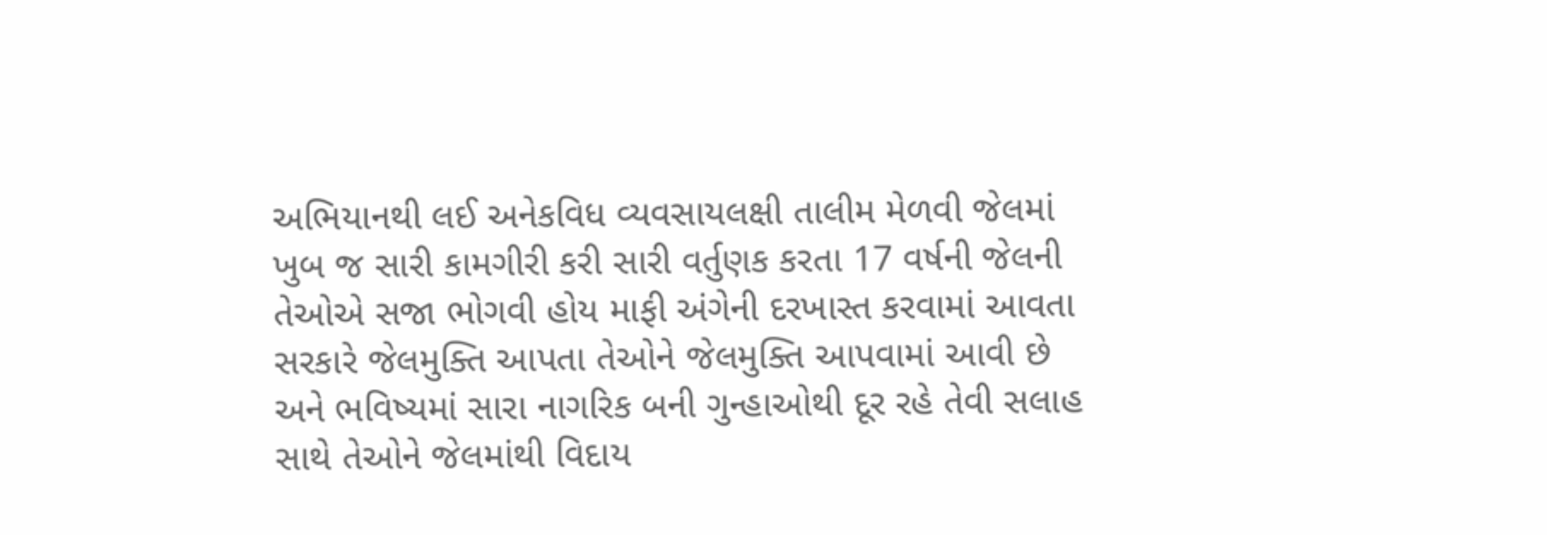અભિયાનથી લઈ અનેકવિધ વ્યવસાયલક્ષી તાલીમ મેળવી જેલમાં ખુબ જ સારી કામગીરી કરી સારી વર્તુણક કરતા 17 વર્ષની જેલની તેઓએ સજા ભોગવી હોય માફી અંગેની દરખાસ્ત કરવામાં આવતા સરકારે જેલમુક્તિ આપતા તેઓને જેલમુક્તિ આપવામાં આવી છે અને ભવિષ્યમાં સારા નાગરિક બની ગુન્હાઓથી દૂર રહે તેવી સલાહ સાથે તેઓને જેલમાંથી વિદાય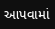આપવામાં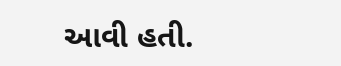આવી હતી.